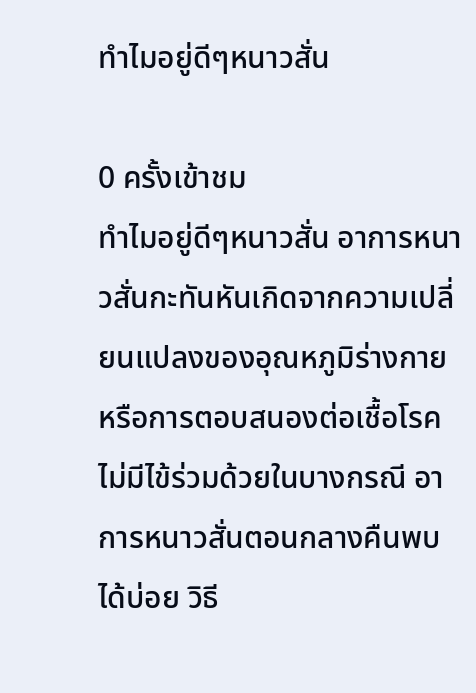ทำไมอยู่ดีๆหนาวสั่น

0 ครั้งเข้าชม
ทำไมอยู่ดีๆหนาวสั่น อาการหนาวสั่นกะทันหันเกิดจากความเปลี่ยนแปลงของอุณหภูมิร่างกาย หรือการตอบสนองต่อเชื้อโรค ไม่มีไข้ร่วมด้วยในบางกรณี อาการหนาวสั่นตอนกลางคืนพบได้บ่อย วิธี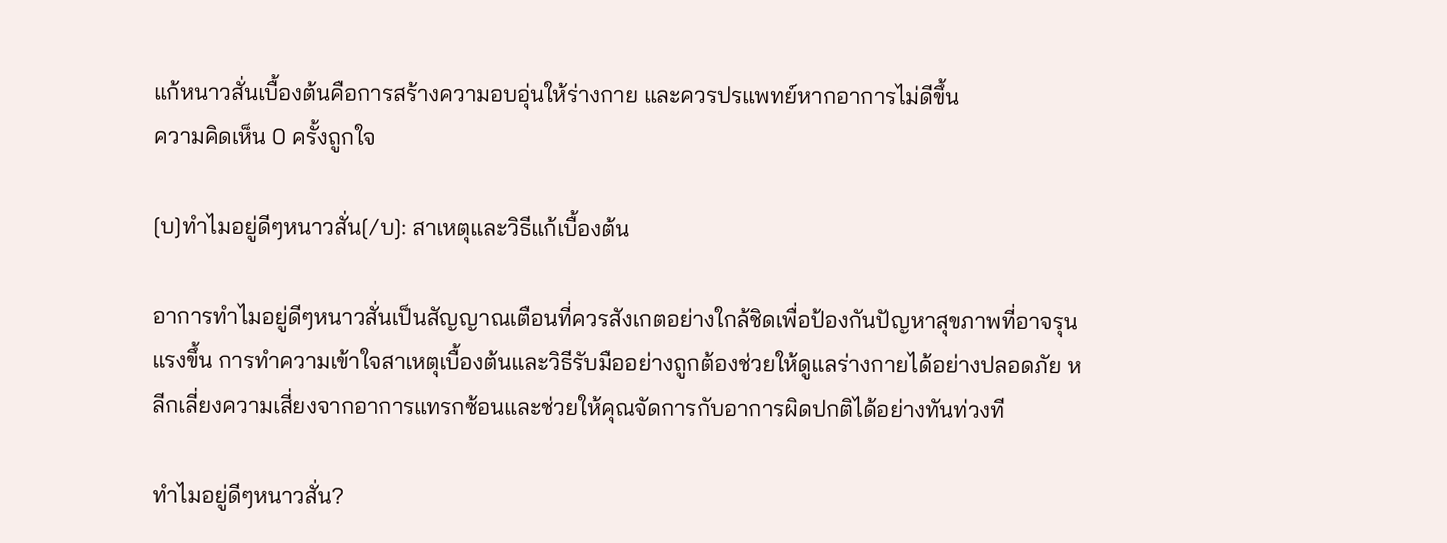แก้หนาวสั่นเบื้องต้นคือการสร้างความอบอุ่นให้ร่างกาย และควรปรแพทย์หากอาการไม่ดีขึ้น
ความคิดเห็น 0 ครั้งถูกใจ

[บ]ทำไมอยู่ดีๆหนาวสั่น[/บ]: สาเหตุและวิธีแก้เบื้องต้น

อาการทำไมอยู่ดีๆหนาวสั่นเป็นสัญญาณเตือนที่ควรสังเกตอย่างใกล้ชิดเพื่อป้องกันปัญหาสุขภาพที่อาจรุนแรงขึ้น การทำความเข้าใจสาเหตุเบื้องต้นและวิธีรับมืออย่างถูกต้องช่วยให้ดูแลร่างกายได้อย่างปลอดภัย หลีกเลี่ยงความเสี่ยงจากอาการแทรกซ้อนและช่วยให้คุณจัดการกับอาการผิดปกติได้อย่างทันท่วงที

ทำไมอยู่ดีๆหนาวสั่น?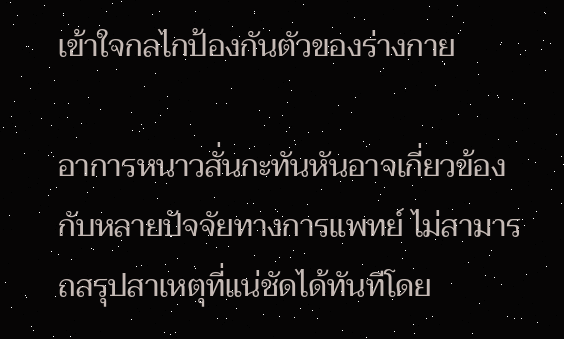เข้าใจกลไกป้องกันตัวของร่างกาย

อาการหนาวสั่นกะทันหันอาจเกี่ยวข้องกับหลายปัจจัยทางการแพทย์ ไม่สามารถสรุปสาเหตุที่แน่ชัดได้ทันทีโดย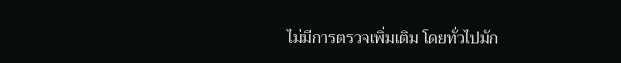ไม่มีการตรวจเพิ่มเติม โดยทั่วไปมัก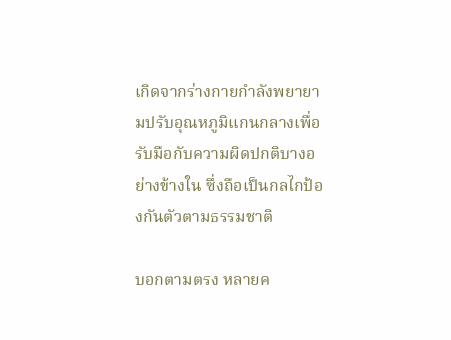เกิดจากร่างกายกำลังพยายามปรับอุณหภูมิแกนกลางเพื่อรับมือกับความผิดปกติบางอย่างข้างใน ซึ่งถือเป็นกลไกป้องกันตัวตามธรรมชาติ

บอกตามตรง หลายค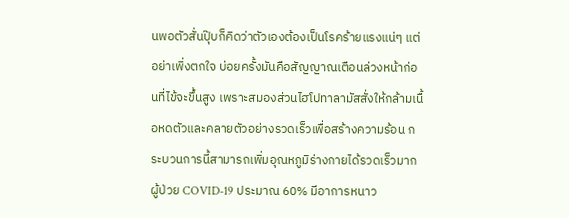นพอตัวสั่นปุ๊บก็คิดว่าตัวเองต้องเป็นโรคร้ายแรงแน่ๆ แต่อย่าเพิ่งตกใจ บ่อยครั้งมันคือสัญญาณเตือนล่วงหน้าก่อนที่ไข้จะขึ้นสูง เพราะสมองส่วนไฮโปทาลามัสสั่งให้กล้ามเนื้อหดตัวและคลายตัวอย่างรวดเร็วเพื่อสร้างความร้อน กระบวนการนี้สามารถเพิ่มอุณหภูมิร่างกายได้รวดเร็วมาก ผู้ป่วย COVID-19 ประมาณ 60% มีอาการหนาว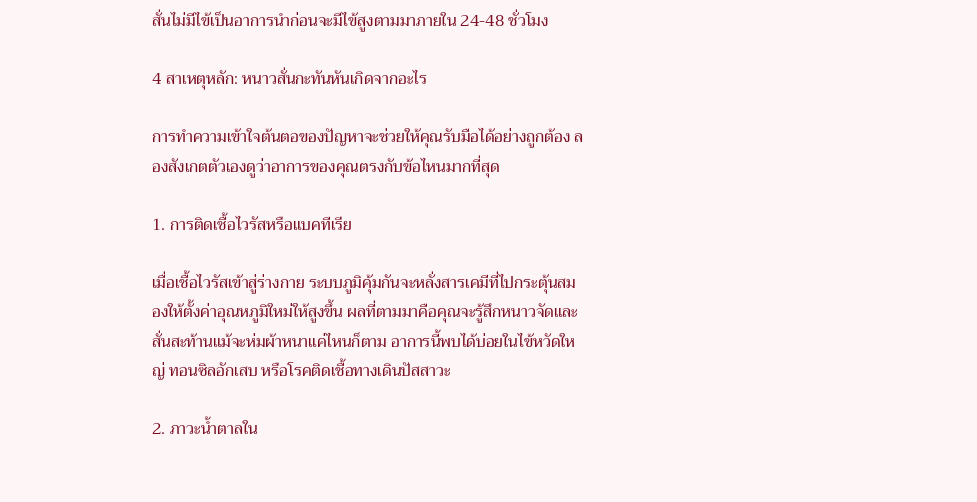สั่นไม่มีไข้เป็นอาการนำก่อนจะมีไข้สูงตามมาภายใน 24-48 ชั่วโมง

4 สาเหตุหลัก: หนาวสั่นกะทันหันเกิดจากอะไร

การทำความเข้าใจต้นตอของปัญหาจะช่วยให้คุณรับมือได้อย่างถูกต้อง ลองสังเกตตัวเองดูว่าอาการของคุณตรงกับข้อไหนมากที่สุด

1. การติดเชื้อไวรัสหรือแบคทีเรีย

เมื่อเชื้อไวรัสเข้าสู่ร่างกาย ระบบภูมิคุ้มกันจะหลั่งสารเคมีที่ไปกระตุ้นสมองให้ตั้งค่าอุณหภูมิใหม่ให้สูงขึ้น ผลที่ตามมาคือคุณจะรู้สึกหนาวจัดและสั่นสะท้านแม้จะห่มผ้าหนาแค่ไหนก็ตาม อาการนี้พบได้บ่อยในไข้หวัดใหญ่ ทอนซิลอักเสบ หรือโรคติดเชื้อทางเดินปัสสาวะ

2. ภาวะน้ำตาลใน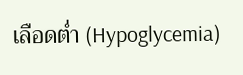เลือดต่ำ (Hypoglycemia)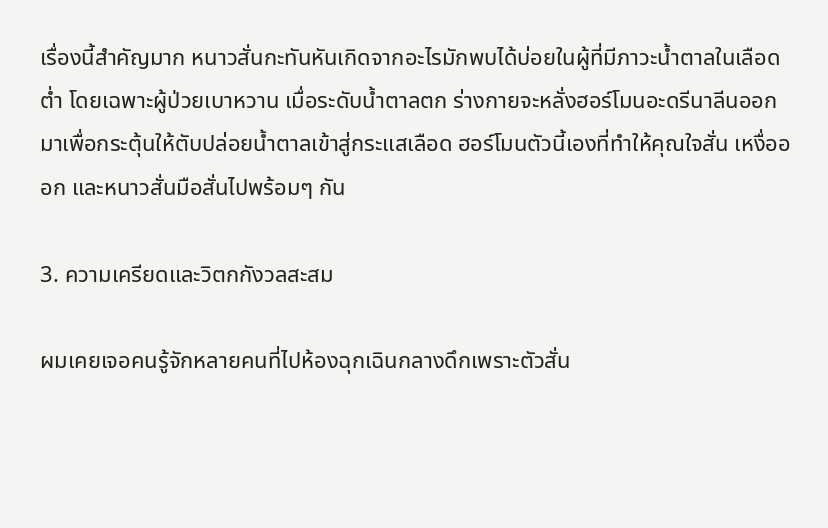เรื่องนี้สำคัญมาก หนาวสั่นกะทันหันเกิดจากอะไรมักพบได้บ่อยในผู้ที่มีภาวะน้ำตาลในเลือดต่ำ โดยเฉพาะผู้ป่วยเบาหวาน เมื่อระดับน้ำตาลตก ร่างกายจะหลั่งฮอร์โมนอะดรีนาลีนออกมาเพื่อกระตุ้นให้ตับปล่อยน้ำตาลเข้าสู่กระแสเลือด ฮอร์โมนตัวนี้เองที่ทำให้คุณใจสั่น เหงื่อออก และหนาวสั่นมือสั่นไปพร้อมๆ กัน

3. ความเครียดและวิตกกังวลสะสม

ผมเคยเจอคนรู้จักหลายคนที่ไปห้องฉุกเฉินกลางดึกเพราะตัวสั่น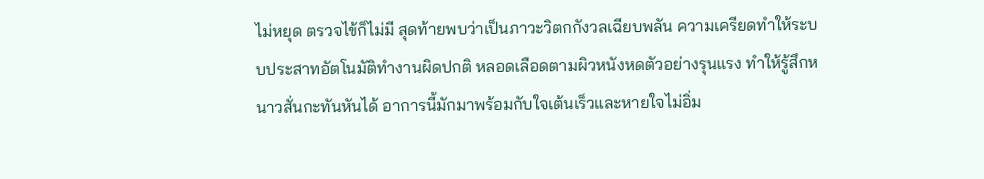ไม่หยุด ตรวจไข้ก็ไม่มี สุดท้ายพบว่าเป็นภาวะวิตกกังวลเฉียบพลัน ความเครียดทำให้ระบบประสาทอัตโนมัติทำงานผิดปกติ หลอดเลือดตามผิวหนังหดตัวอย่างรุนแรง ทำให้รู้สึกหนาวสั่นกะทันหันได้ อาการนี้มักมาพร้อมกับใจเต้นเร็วและหายใจไม่อิ่ม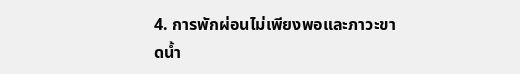4. การพักผ่อนไม่เพียงพอและภาวะขาดน้ำ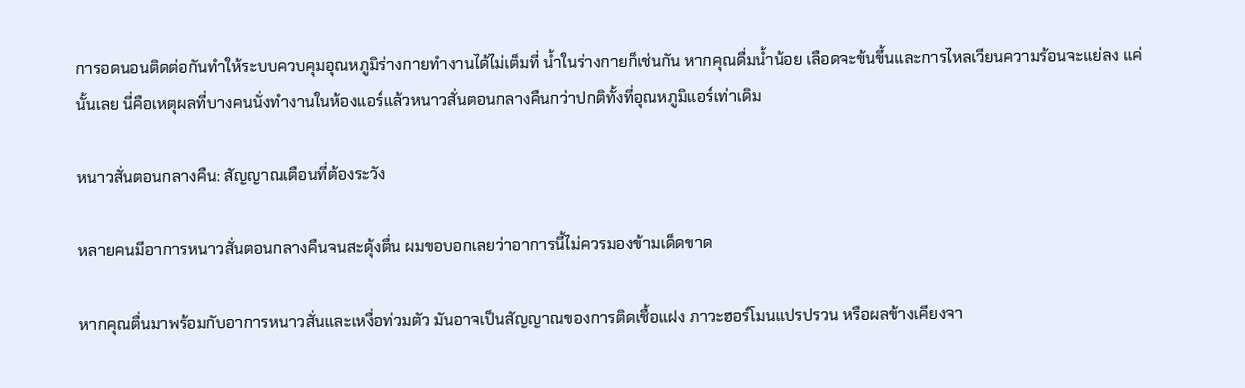การอดนอนติดต่อกันทำให้ระบบควบคุมอุณหภูมิร่างกายทำงานได้ไม่เต็มที่ น้ำในร่างกายก็เช่นกัน หากคุณดื่มน้ำน้อย เลือดจะข้นขึ้นและการไหลเวียนความร้อนจะแย่ลง แค่นั้นเลย นี่คือเหตุผลที่บางคนนั่งทำงานในห้องแอร์แล้วหนาวสั่นตอนกลางคืนกว่าปกติทั้งที่อุณหภูมิแอร์เท่าเดิม

หนาวสั่นตอนกลางคืน: สัญญาณเตือนที่ต้องระวัง

หลายคนมีอาการหนาวสั่นตอนกลางคืนจนสะดุ้งตื่น ผมขอบอกเลยว่าอาการนี้ไม่ควรมองข้ามเด็ดขาด

หากคุณตื่นมาพร้อมกับอาการหนาวสั่นและเหงื่อท่วมตัว มันอาจเป็นสัญญาณของการติดเชื้อแฝง ภาวะฮอร์โมนแปรปรวน หรือผลข้างเคียงจา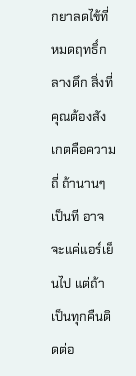กยาลดไข้ที่หมดฤทธิ์กลางดึก สิ่งที่คุณต้องสังเกตคือความถี่ ถ้านานๆ เป็นที อาจจะแค่แอร์เย็นไป แต่ถ้าเป็นทุกคืนติดต่อ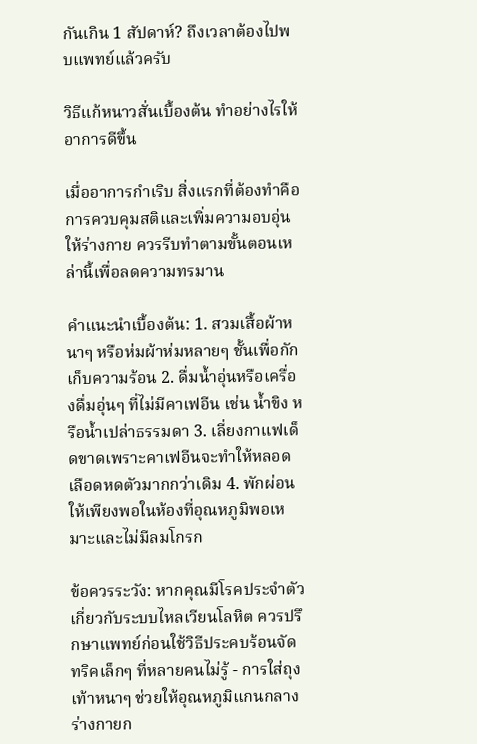กันเกิน 1 สัปดาห์? ถึงเวลาต้องไปพบแพทย์แล้วครับ

วิธีแก้หนาวสั่นเบื้องต้น ทำอย่างไรให้อาการดีขึ้น

เมื่ออาการกำเริบ สิ่งแรกที่ต้องทำคือการควบคุมสติและเพิ่มความอบอุ่นให้ร่างกาย ควรรีบทำตามขั้นตอนเหล่านี้เพื่อลดความทรมาน

คำแนะนำเบื้องต้น: 1. สวมเสื้อผ้าหนาๆ หรือห่มผ้าห่มหลายๆ ชั้นเพื่อกักเก็บความร้อน 2. ดื่มน้ำอุ่นหรือเครื่องดื่มอุ่นๆ ที่ไม่มีคาเฟอีน เช่น น้ำขิง หรือน้ำเปล่าธรรมดา 3. เลี่ยงกาแฟเด็ดขาดเพราะคาเฟอีนจะทำให้หลอดเลือดหดตัวมากกว่าเดิม 4. พักผ่อนให้เพียงพอในห้องที่อุณหภูมิพอเหมาะและไม่มีลมโกรก

ข้อควรระวัง: หากคุณมีโรคประจำตัวเกี่ยวกับระบบไหลเวียนโลหิต ควรปรึกษาแพทย์ก่อนใช้วิธีประคบร้อนจัด ทริคเล็กๆ ที่หลายคนไม่รู้ - การใส่ถุงเท้าหนาๆ ช่วยให้อุณหภูมิแกนกลางร่างกายก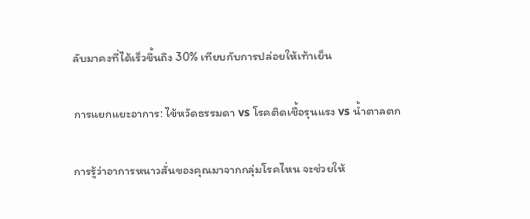ลับมาคงที่ได้เร็วขึ้นถึง 30% เทียบกับการปล่อยให้เท้าเย็น

การแยกแยะอาการ: ไข้หวัดธรรมดา vs โรคติดเชื้อรุนแรง vs น้ำตาลตก

การรู้ว่าอาการหนาวสั่นของคุณมาจากกลุ่มโรคไหน จะช่วยให้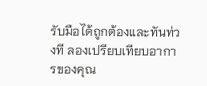รับมือได้ถูกต้องและทันท่วงที ลองเปรียบเทียบอาการของคุณ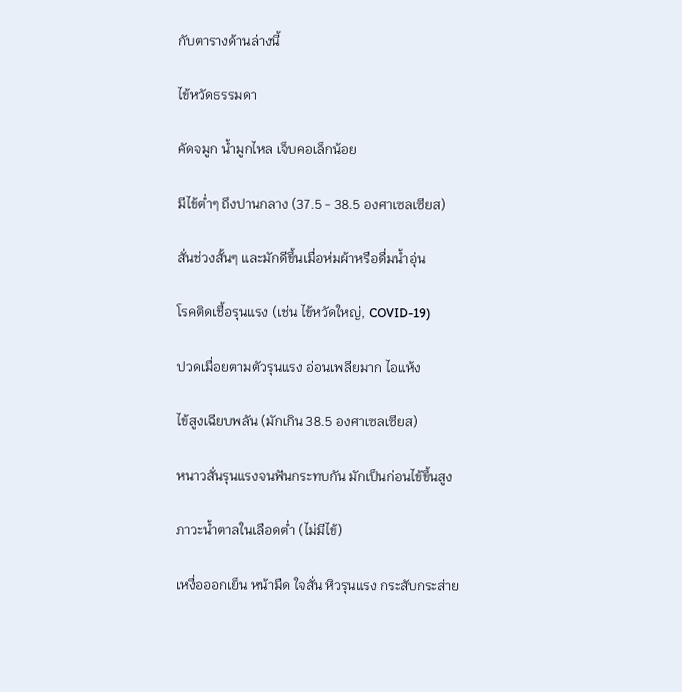กับตารางด้านล่างนี้

ไข้หวัดธรรมดา

คัดจมูก น้ำมูกไหล เจ็บคอเล็กน้อย

มีไข้ต่ำๆ ถึงปานกลาง (37.5 - 38.5 องศาเซลเซียส)

สั่นช่วงสั้นๆ และมักดีขึ้นเมื่อห่มผ้าหรือดื่มน้ำอุ่น

โรคติดเชื้อรุนแรง (เช่น ไข้หวัดใหญ่, COVID-19)

ปวดเมื่อยตามตัวรุนแรง อ่อนเพลียมาก ไอแห้ง

ไข้สูงเฉียบพลัน (มักเกิน 38.5 องศาเซลเซียส)

หนาวสั่นรุนแรงจนฟันกระทบกัน มักเป็นก่อนไข้ขึ้นสูง

ภาวะน้ำตาลในเลือดต่ำ (ไม่มีไข้)

เหงื่อออกเย็น หน้ามืด ใจสั่น หิวรุนแรง กระสับกระส่าย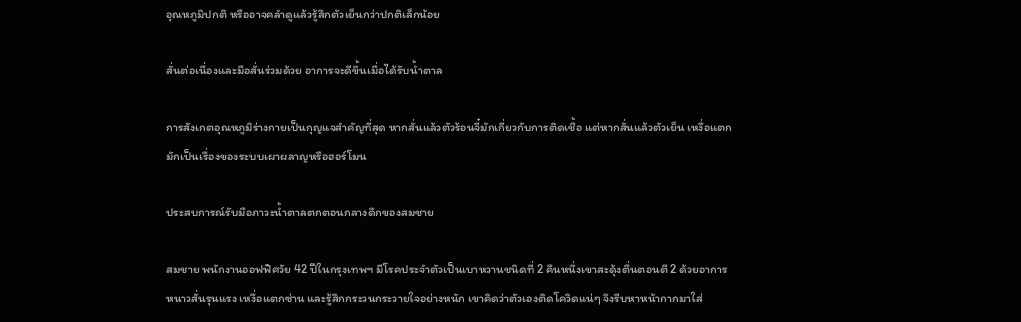อุณหภูมิปกติ หรืออาจคลำดูแล้วรู้สึกตัวเย็นกว่าปกติเล็กน้อย

สั่นต่อเนื่องและมือสั่นร่วมด้วย อาการจะดีขึ้นเมื่อได้รับน้ำตาล

การสังเกตอุณหภูมิร่างกายเป็นกุญแจสำคัญที่สุด หากสั่นแล้วตัวร้อนจี๋มักเกี่ยวกับการติดเชื้อ แต่หากสั่นแล้วตัวเย็น เหงื่อแตก มักเป็นเรื่องของระบบเผาผลาญหรือฮอร์โมน

ประสบการณ์รับมือภาวะน้ำตาลตกตอนกลางดึกของสมชาย

สมชาย พนักงานออฟฟิศวัย 42 ปีในกรุงเทพฯ มีโรคประจำตัวเป็นเบาหวานชนิดที่ 2 คืนหนึ่งเขาสะดุ้งตื่นตอนตี 2 ด้วยอาการหนาวสั่นรุนแรง เหงื่อแตกซ่าน และรู้สึกกระวนกระวายใจอย่างหนัก เขาคิดว่าตัวเองติดโควิดแน่ๆ จึงรีบหาหน้ากากมาใส่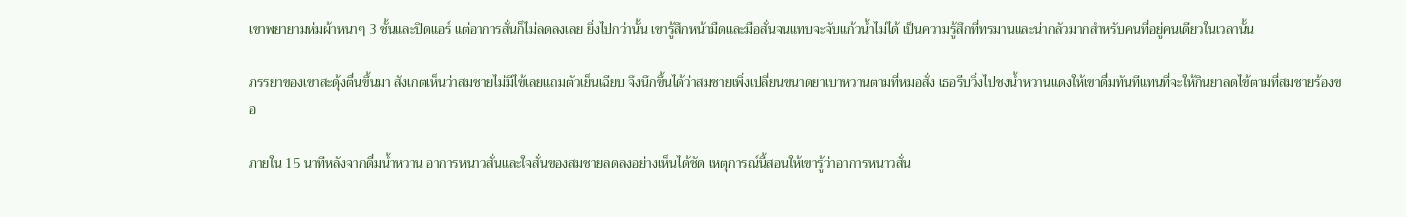เขาพยายามห่มผ้าหนาๆ 3 ชั้นและปิดแอร์ แต่อาการสั่นก็ไม่ลดลงเลย ยิ่งไปกว่านั้น เขารู้สึกหน้ามืดและมือสั่นจนแทบจะจับแก้วน้ำไม่ได้ เป็นความรู้สึกที่ทรมานและน่ากลัวมากสำหรับคนที่อยู่คนเดียวในเวลานั้น

ภรรยาของเขาสะดุ้งตื่นขึ้นมา สังเกตเห็นว่าสมชายไม่มีไข้เลยแถมตัวเย็นเฉียบ จึงนึกขึ้นได้ว่าสมชายเพิ่งเปลี่ยนขนาดยาเบาหวานตามที่หมอสั่ง เธอรีบวิ่งไปชงน้ำหวานแดงให้เขาดื่มทันทีแทนที่จะให้กินยาลดไข้ตามที่สมชายร้องขอ

ภายใน 15 นาทีหลังจากดื่มน้ำหวาน อาการหนาวสั่นและใจสั่นของสมชายลดลงอย่างเห็นได้ชัด เหตุการณ์นี้สอนให้เขารู้ว่าอาการหนาวสั่น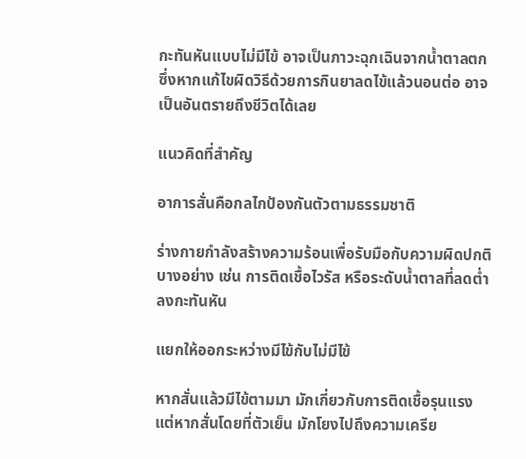กะทันหันแบบไม่มีไข้ อาจเป็นภาวะฉุกเฉินจากน้ำตาลตก ซึ่งหากแก้ไขผิดวิธีด้วยการกินยาลดไข้แล้วนอนต่อ อาจเป็นอันตรายถึงชีวิตได้เลย

แนวคิดที่สำคัญ

อาการสั่นคือกลไกป้องกันตัวตามธรรมชาติ

ร่างกายกำลังสร้างความร้อนเพื่อรับมือกับความผิดปกติบางอย่าง เช่น การติดเชื้อไวรัส หรือระดับน้ำตาลที่ลดต่ำลงกะทันหัน

แยกให้ออกระหว่างมีไข้กับไม่มีไข้

หากสั่นแล้วมีไข้ตามมา มักเกี่ยวกับการติดเชื้อรุนแรง แต่หากสั่นโดยที่ตัวเย็น มักโยงไปถึงความเครีย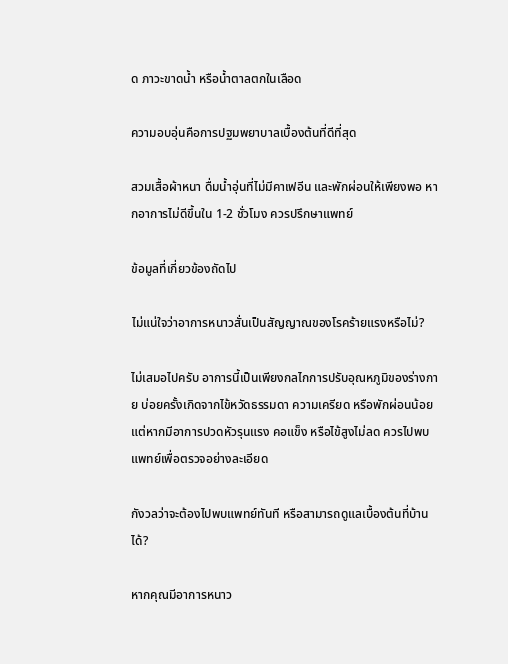ด ภาวะขาดน้ำ หรือน้ำตาลตกในเลือด

ความอบอุ่นคือการปฐมพยาบาลเบื้องต้นที่ดีที่สุด

สวมเสื้อผ้าหนา ดื่มน้ำอุ่นที่ไม่มีคาเฟอีน และพักผ่อนให้เพียงพอ หากอาการไม่ดีขึ้นใน 1-2 ชั่วโมง ควรปรึกษาแพทย์

ข้อมูลที่เกี่ยวข้องถัดไป

ไม่แน่ใจว่าอาการหนาวสั่นเป็นสัญญาณของโรคร้ายแรงหรือไม่?

ไม่เสมอไปครับ อาการนี้เป็นเพียงกลไกการปรับอุณหภูมิของร่างกาย บ่อยครั้งเกิดจากไข้หวัดธรรมดา ความเครียด หรือพักผ่อนน้อย แต่หากมีอาการปวดหัวรุนแรง คอแข็ง หรือไข้สูงไม่ลด ควรไปพบแพทย์เพื่อตรวจอย่างละเอียด

กังวลว่าจะต้องไปพบแพทย์ทันที หรือสามารถดูแลเบื้องต้นที่บ้านได้?

หากคุณมีอาการหนาว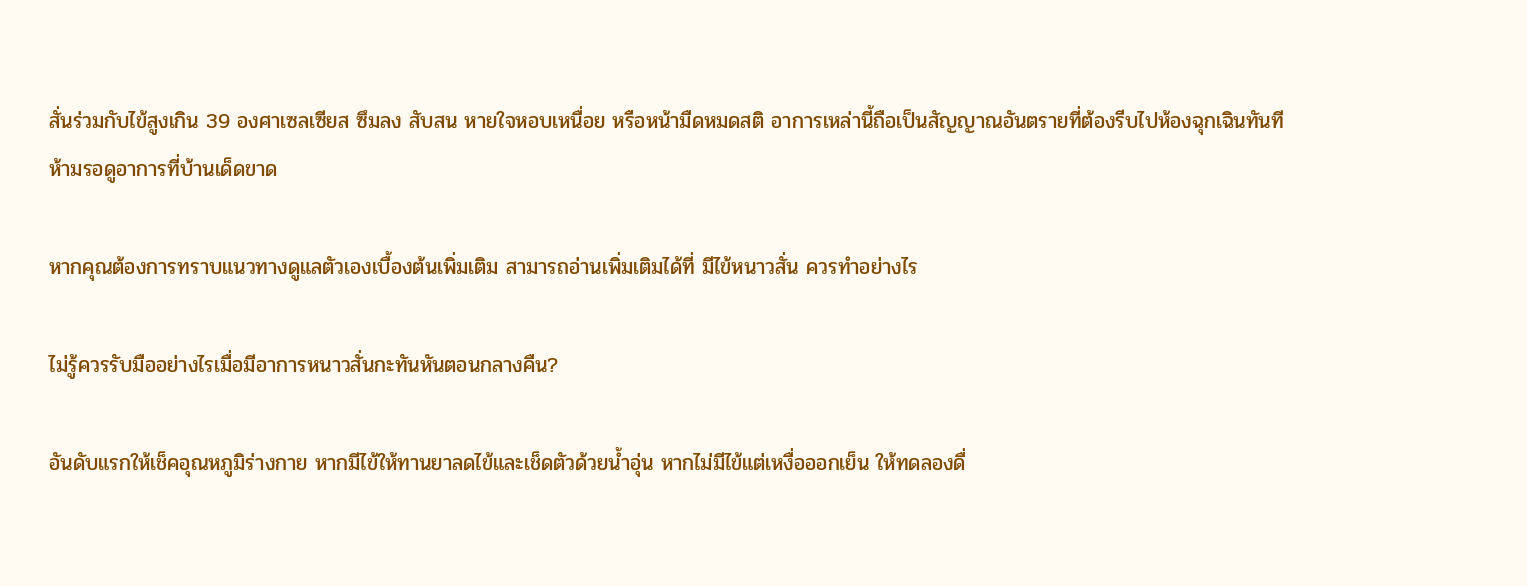สั่นร่วมกับไข้สูงเกิน 39 องศาเซลเซียส ซึมลง สับสน หายใจหอบเหนื่อย หรือหน้ามืดหมดสติ อาการเหล่านี้ถือเป็นสัญญาณอันตรายที่ต้องรีบไปห้องฉุกเฉินทันที ห้ามรอดูอาการที่บ้านเด็ดขาด

หากคุณต้องการทราบแนวทางดูแลตัวเองเบื้องต้นเพิ่มเติม สามารถอ่านเพิ่มเติมได้ที่ มีไข้หนาวสั่น ควรทําอย่างไร

ไม่รู้ควรรับมืออย่างไรเมื่อมีอาการหนาวสั่นกะทันหันตอนกลางคืน?

อันดับแรกให้เช็คอุณหภูมิร่างกาย หากมีไข้ให้ทานยาลดไข้และเช็ดตัวด้วยน้ำอุ่น หากไม่มีไข้แต่เหงื่อออกเย็น ให้ทดลองดื่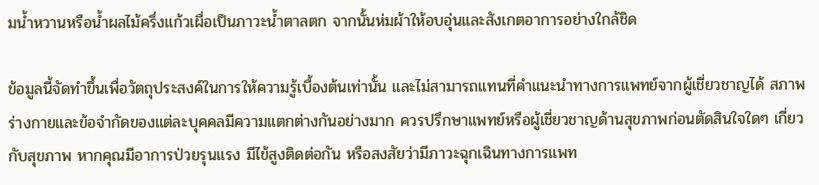มน้ำหวานหรือน้ำผลไม้ครึ่งแก้วเผื่อเป็นภาวะน้ำตาลตก จากนั้นห่มผ้าให้อบอุ่นและสังเกตอาการอย่างใกล้ชิด

ข้อมูลนี้จัดทำขึ้นเพื่อวัตถุประสงค์ในการให้ความรู้เบื้องต้นเท่านั้น และไม่สามารถแทนที่คำแนะนำทางการแพทย์จากผู้เชี่ยวชาญได้ สภาพร่างกายและข้อจำกัดของแต่ละบุคคลมีความแตกต่างกันอย่างมาก ควรปรึกษาแพทย์หรือผู้เชี่ยวชาญด้านสุขภาพก่อนตัดสินใจใดๆ เกี่ยวกับสุขภาพ หากคุณมีอาการป่วยรุนแรง มีไข้สูงติดต่อกัน หรือสงสัยว่ามีภาวะฉุกเฉินทางการแพท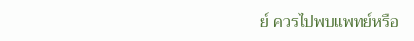ย์ ควรไปพบแพทย์หรือ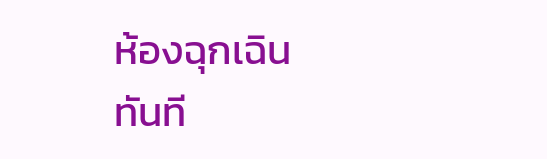ห้องฉุกเฉินทันที